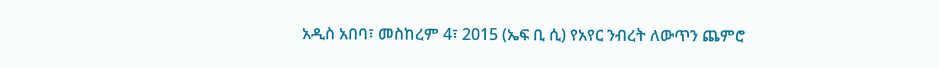አዲስ አበባ፣ መስከረም 4፣ 2015 (ኤፍ ቢ ሲ) የአየር ንብረት ለውጥን ጨምሮ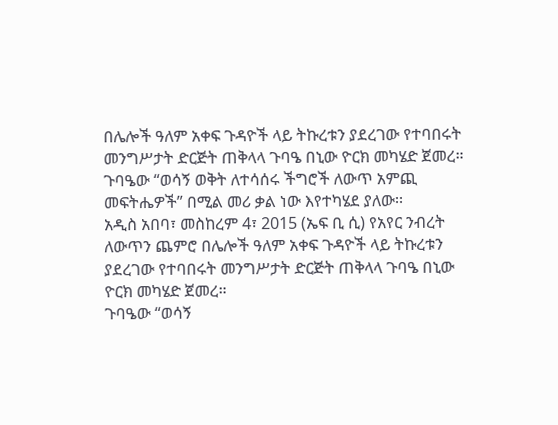በሌሎች ዓለም አቀፍ ጉዳዮች ላይ ትኩረቱን ያደረገው የተባበሩት መንግሥታት ድርጅት ጠቅላላ ጉባዔ በኒው ዮርክ መካሄድ ጀመረ።
ጉባዔው “ወሳኝ ወቅት ለተሳሰሩ ችግሮች ለውጥ አምጪ መፍትሔዎች” በሚል መሪ ቃል ነው እየተካሄደ ያለው፡፡
አዲስ አበባ፣ መስከረም 4፣ 2015 (ኤፍ ቢ ሲ) የአየር ንብረት ለውጥን ጨምሮ በሌሎች ዓለም አቀፍ ጉዳዮች ላይ ትኩረቱን ያደረገው የተባበሩት መንግሥታት ድርጅት ጠቅላላ ጉባዔ በኒው ዮርክ መካሄድ ጀመረ።
ጉባዔው “ወሳኝ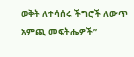ወቅት ለተሳሰሩ ችግሮች ለውጥ አምጪ መፍትሔዎች”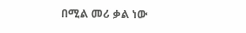በሚል መሪ ቃል ነው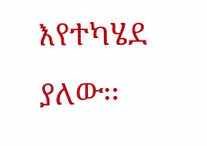እየተካሄደ ያለው፡፡